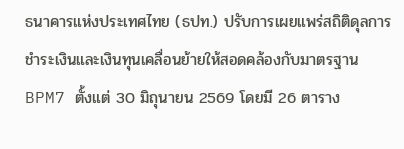ธนาคารแห่งประเทศไทย (ธปท.) ปรับการเผยแพร่สถิติดุลการชำระเงินและเงินทุนเคลื่อนย้ายให้สอดคล้องกับมาตรฐาน BPM7 ตั้งแต่ 30 มิถุนายน 2569 โดยมี 26 ตาราง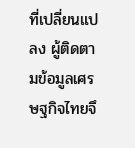ที่เปลี่ยนแปลง ผู้ติดตามข้อมูลเศรษฐกิจไทยจึ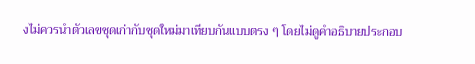งไม่ควรนำตัวเลขชุดเก่ากับชุดใหม่มาเทียบกันแบบตรง ๆ โดยไม่ดูคำอธิบายประกอบ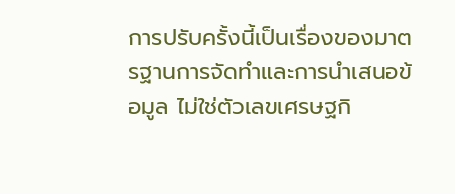การปรับครั้งนี้เป็นเรื่องของมาตรฐานการจัดทำและการนำเสนอข้อมูล ไม่ใช่ตัวเลขเศรษฐกิ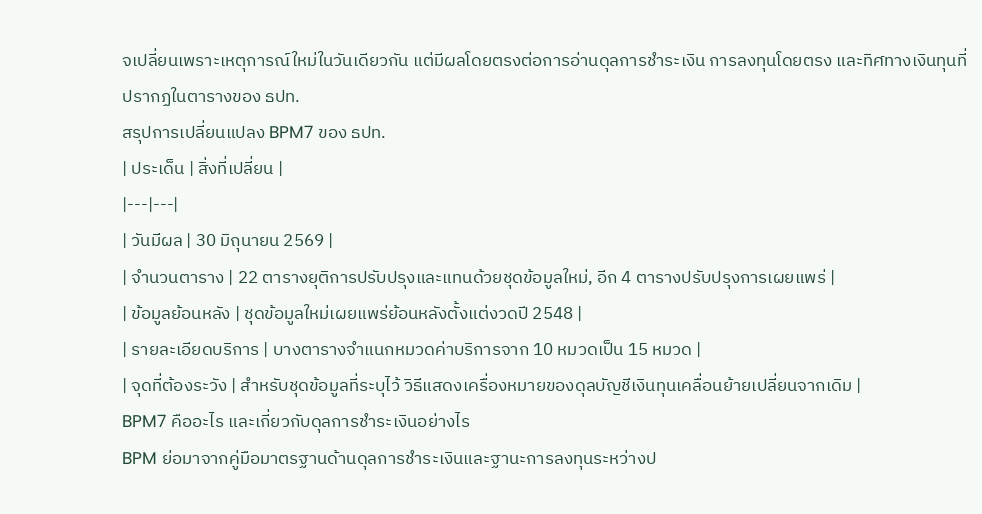จเปลี่ยนเพราะเหตุการณ์ใหม่ในวันเดียวกัน แต่มีผลโดยตรงต่อการอ่านดุลการชำระเงิน การลงทุนโดยตรง และทิศทางเงินทุนที่ปรากฏในตารางของ ธปท.
สรุปการเปลี่ยนแปลง BPM7 ของ ธปท.
| ประเด็น | สิ่งที่เปลี่ยน |
|---|---|
| วันมีผล | 30 มิถุนายน 2569 |
| จำนวนตาราง | 22 ตารางยุติการปรับปรุงและแทนด้วยชุดข้อมูลใหม่, อีก 4 ตารางปรับปรุงการเผยแพร่ |
| ข้อมูลย้อนหลัง | ชุดข้อมูลใหม่เผยแพร่ย้อนหลังตั้งแต่งวดปี 2548 |
| รายละเอียดบริการ | บางตารางจำแนกหมวดค่าบริการจาก 10 หมวดเป็น 15 หมวด |
| จุดที่ต้องระวัง | สำหรับชุดข้อมูลที่ระบุไว้ วิธีแสดงเครื่องหมายของดุลบัญชีเงินทุนเคลื่อนย้ายเปลี่ยนจากเดิม |
BPM7 คืออะไร และเกี่ยวกับดุลการชำระเงินอย่างไร
BPM ย่อมาจากคู่มือมาตรฐานด้านดุลการชำระเงินและฐานะการลงทุนระหว่างป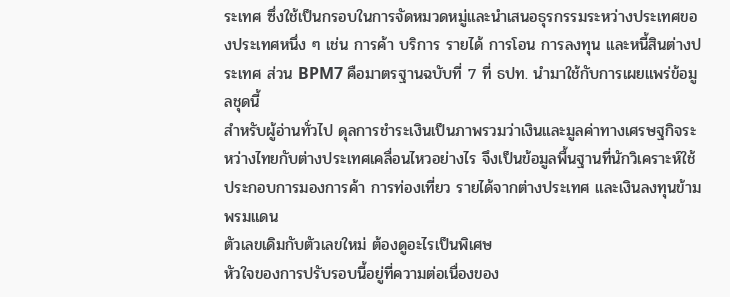ระเทศ ซึ่งใช้เป็นกรอบในการจัดหมวดหมู่และนำเสนอธุรกรรมระหว่างประเทศของประเทศหนึ่ง ๆ เช่น การค้า บริการ รายได้ การโอน การลงทุน และหนี้สินต่างประเทศ ส่วน BPM7 คือมาตรฐานฉบับที่ 7 ที่ ธปท. นำมาใช้กับการเผยแพร่ข้อมูลชุดนี้
สำหรับผู้อ่านทั่วไป ดุลการชำระเงินเป็นภาพรวมว่าเงินและมูลค่าทางเศรษฐกิจระหว่างไทยกับต่างประเทศเคลื่อนไหวอย่างไร จึงเป็นข้อมูลพื้นฐานที่นักวิเคราะห์ใช้ประกอบการมองการค้า การท่องเที่ยว รายได้จากต่างประเทศ และเงินลงทุนข้ามพรมแดน
ตัวเลขเดิมกับตัวเลขใหม่ ต้องดูอะไรเป็นพิเศษ
หัวใจของการปรับรอบนี้อยู่ที่ความต่อเนื่องของ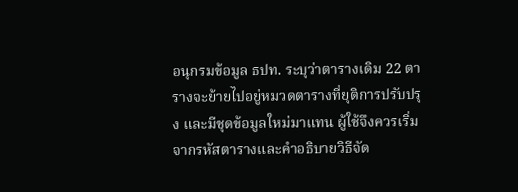อนุกรมข้อมูล ธปท. ระบุว่าตารางเดิม 22 ตารางจะย้ายไปอยู่หมวดตารางที่ยุติการปรับปรุง และมีชุดข้อมูลใหม่มาแทน ผู้ใช้จึงควรเริ่มจากรหัสตารางและคำอธิบายวิธีจัด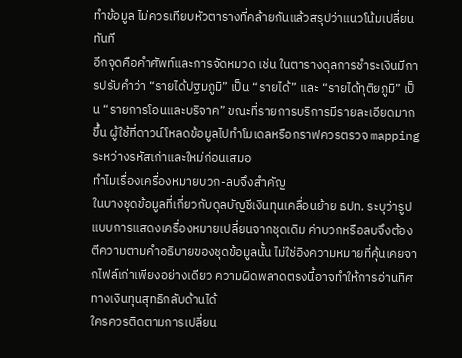ทำข้อมูล ไม่ควรเทียบหัวตารางที่คล้ายกันแล้วสรุปว่าแนวโน้มเปลี่ยนทันที
อีกจุดคือคำศัพท์และการจัดหมวด เช่น ในตารางดุลการชำระเงินมีการปรับคำว่า “รายได้ปฐมภูมิ” เป็น “รายได้” และ “รายได้ทุติยภูมิ” เป็น “รายการโอนและบริจาค” ขณะที่รายการบริการมีรายละเอียดมากขึ้น ผู้ใช้ที่ดาวน์โหลดข้อมูลไปทำโมเดลหรือกราฟควรตรวจ mapping ระหว่างรหัสเก่าและใหม่ก่อนเสมอ
ทำไมเรื่องเครื่องหมายบวก-ลบจึงสำคัญ
ในบางชุดข้อมูลที่เกี่ยวกับดุลบัญชีเงินทุนเคลื่อนย้าย ธปท. ระบุว่ารูปแบบการแสดงเครื่องหมายเปลี่ยนจากชุดเดิม ค่าบวกหรือลบจึงต้องตีความตามคำอธิบายของชุดข้อมูลนั้น ไม่ใช่อิงความหมายที่คุ้นเคยจากไฟล์เก่าเพียงอย่างเดียว ความผิดพลาดตรงนี้อาจทำให้การอ่านทิศทางเงินทุนสุทธิกลับด้านได้
ใครควรติดตามการเปลี่ยน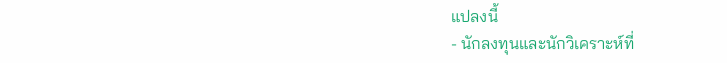แปลงนี้
- นักลงทุนและนักวิเคราะห์ที่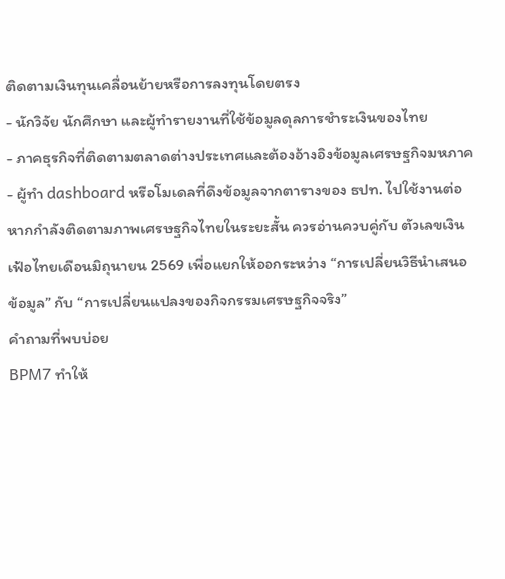ติดตามเงินทุนเคลื่อนย้ายหรือการลงทุนโดยตรง
- นักวิจัย นักศึกษา และผู้ทำรายงานที่ใช้ข้อมูลดุลการชำระเงินของไทย
- ภาคธุรกิจที่ติดตามตลาดต่างประเทศและต้องอ้างอิงข้อมูลเศรษฐกิจมหภาค
- ผู้ทำ dashboard หรือโมเดลที่ดึงข้อมูลจากตารางของ ธปท. ไปใช้งานต่อ
หากกำลังติดตามภาพเศรษฐกิจไทยในระยะสั้น ควรอ่านควบคู่กับ ตัวเลขเงินเฟ้อไทยเดือนมิถุนายน 2569 เพื่อแยกให้ออกระหว่าง “การเปลี่ยนวิธีนำเสนอข้อมูล” กับ “การเปลี่ยนแปลงของกิจกรรมเศรษฐกิจจริง”
คำถามที่พบบ่อย
BPM7 ทำให้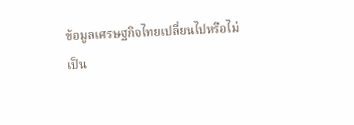ข้อมูลเศรษฐกิจไทยเปลี่ยนไปหรือไม่
เป็น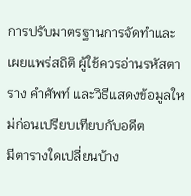การปรับมาตรฐานการจัดทำและเผยแพร่สถิติ ผู้ใช้ควรอ่านรหัสตาราง คำศัพท์ และวิธีแสดงข้อมูลใหม่ก่อนเปรียบเทียบกับอดีต
มีตารางใดเปลี่ยนบ้าง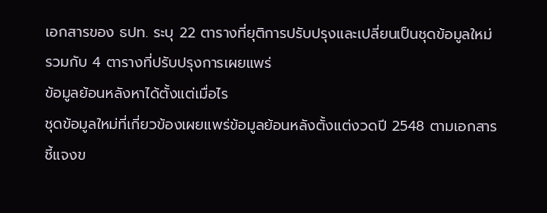เอกสารของ ธปท. ระบุ 22 ตารางที่ยุติการปรับปรุงและเปลี่ยนเป็นชุดข้อมูลใหม่ รวมกับ 4 ตารางที่ปรับปรุงการเผยแพร่
ข้อมูลย้อนหลังหาได้ตั้งแต่เมื่อไร
ชุดข้อมูลใหม่ที่เกี่ยวข้องเผยแพร่ข้อมูลย้อนหลังตั้งแต่งวดปี 2548 ตามเอกสารชี้แจงข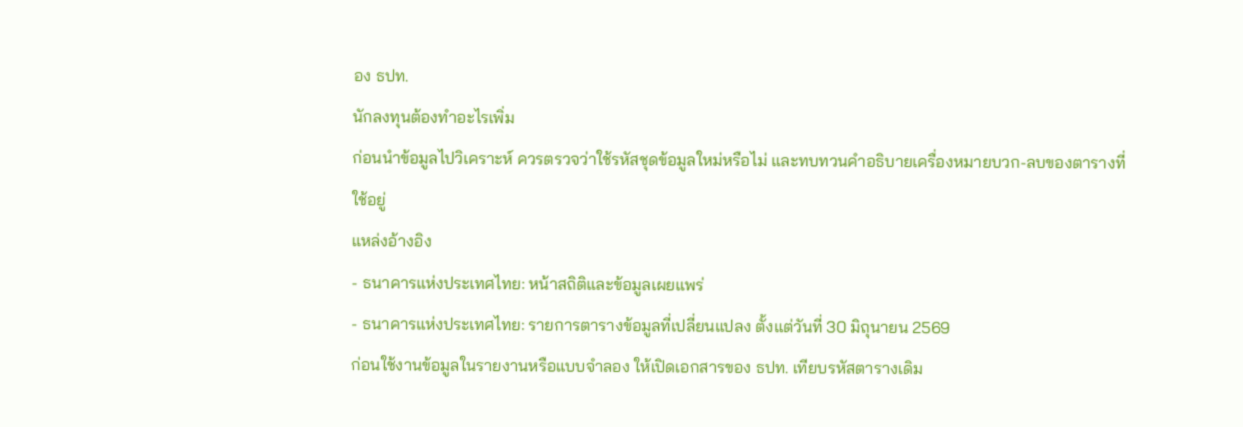อง ธปท.
นักลงทุนต้องทำอะไรเพิ่ม
ก่อนนำข้อมูลไปวิเคราะห์ ควรตรวจว่าใช้รหัสชุดข้อมูลใหม่หรือไม่ และทบทวนคำอธิบายเครื่องหมายบวก-ลบของตารางที่ใช้อยู่
แหล่งอ้างอิง
- ธนาคารแห่งประเทศไทย: หน้าสถิติและข้อมูลเผยแพร่
- ธนาคารแห่งประเทศไทย: รายการตารางข้อมูลที่เปลี่ยนแปลง ตั้งแต่วันที่ 30 มิถุนายน 2569
ก่อนใช้งานข้อมูลในรายงานหรือแบบจำลอง ให้เปิดเอกสารของ ธปท. เทียบรหัสตารางเดิม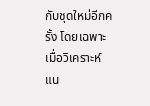กับชุดใหม่อีกครั้ง โดยเฉพาะเมื่อวิเคราะห์แน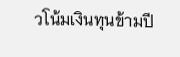วโน้มเงินทุนข้ามปี